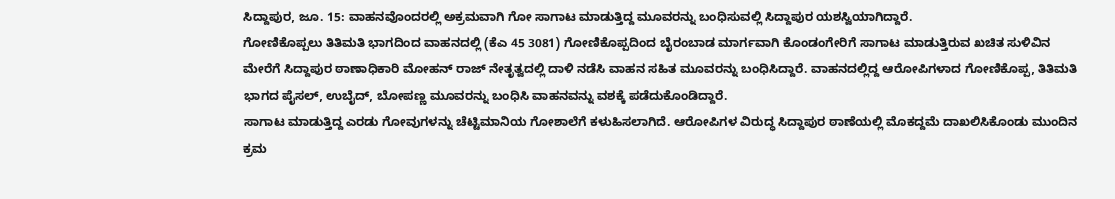ಸಿದ್ದಾಪುರ, ಜೂ. 15: ವಾಹನವೊಂದರಲ್ಲಿ ಅಕ್ರಮವಾಗಿ ಗೋ ಸಾಗಾಟ ಮಾಡುತ್ತಿದ್ದ ಮೂವರನ್ನು ಬಂಧಿಸುವಲ್ಲಿ ಸಿದ್ದಾಪುರ ಯಶಸ್ವಿಯಾಗಿದ್ದಾರೆ.
ಗೋಣಿಕೊಪ್ಪಲು ತಿತಿಮತಿ ಭಾಗದಿಂದ ವಾಹನದಲ್ಲಿ (ಕೆಎ 45 3081) ಗೋಣಿಕೊಪ್ಪದಿಂದ ಬೈರಂಬಾಡ ಮಾರ್ಗವಾಗಿ ಕೊಂಡಂಗೇರಿಗೆ ಸಾಗಾಟ ಮಾಡುತ್ತಿರುವ ಖಚಿತ ಸುಳಿವಿನ ಮೇರೆಗೆ ಸಿದ್ದಾಪುರ ಠಾಣಾಧಿಕಾರಿ ಮೋಹನ್ ರಾಜ್ ನೇತೃತ್ವದಲ್ಲಿ ದಾಳಿ ನಡೆಸಿ ವಾಹನ ಸಹಿತ ಮೂವರನ್ನು ಬಂಧಿಸಿದ್ದಾರೆ. ವಾಹನದಲ್ಲಿದ್ದ ಆರೋಪಿಗಳಾದ ಗೋಣಿಕೊಪ್ಪ, ತಿತಿಮತಿ ಭಾಗದ ಪೈಸಲ್, ಉಬೈದ್, ಬೋಪಣ್ಣ ಮೂವರನ್ನು ಬಂಧಿಸಿ ವಾಹನವನ್ನು ವಶಕ್ಕೆ ಪಡೆದುಕೊಂಡಿದ್ದಾರೆ.
ಸಾಗಾಟ ಮಾಡುತ್ತಿದ್ದ ಎರಡು ಗೋವುಗಳನ್ನು ಚೆಟ್ಟಿಮಾನಿಯ ಗೋಶಾಲೆಗೆ ಕಳುಹಿಸಲಾಗಿದೆ. ಆರೋಪಿಗಳ ವಿರುದ್ಧ ಸಿದ್ದಾಪುರ ಠಾಣೆಯಲ್ಲಿ ಮೊಕದ್ದಮೆ ದಾಖಲಿಸಿಕೊಂಡು ಮುಂದಿನ ಕ್ರಮ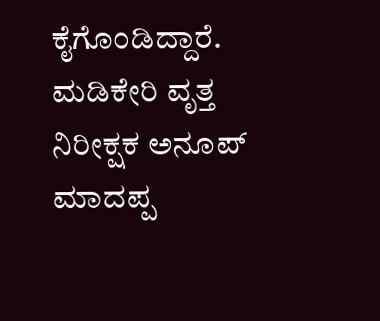ಕೈಗೊಂಡಿದ್ದಾರೆ. ಮಡಿಕೇರಿ ವೃತ್ತ ನಿರೀಕ್ಷಕ ಅನೂಪ್ ಮಾದಪ್ಪ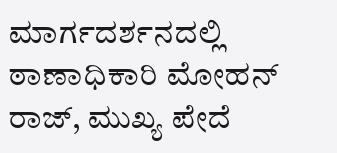ಮಾರ್ಗದರ್ಶನದಲ್ಲಿ ಠಾಣಾಧಿಕಾರಿ ಮೋಹನ್ ರಾಜ್, ಮುಖ್ಯ ಪೇದೆ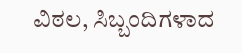ವಿಠಲ, ಸಿಬ್ಬಂದಿಗಳಾದ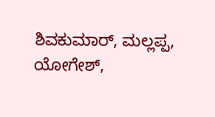ಶಿವಕುಮಾರ್, ಮಲ್ಲಪ್ಪ, ಯೋಗೇಶ್,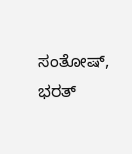ಸಂತೋಷ್, ಭರತ್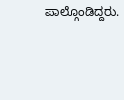ಪಾಲ್ಗೊಂಡಿದ್ದರು.